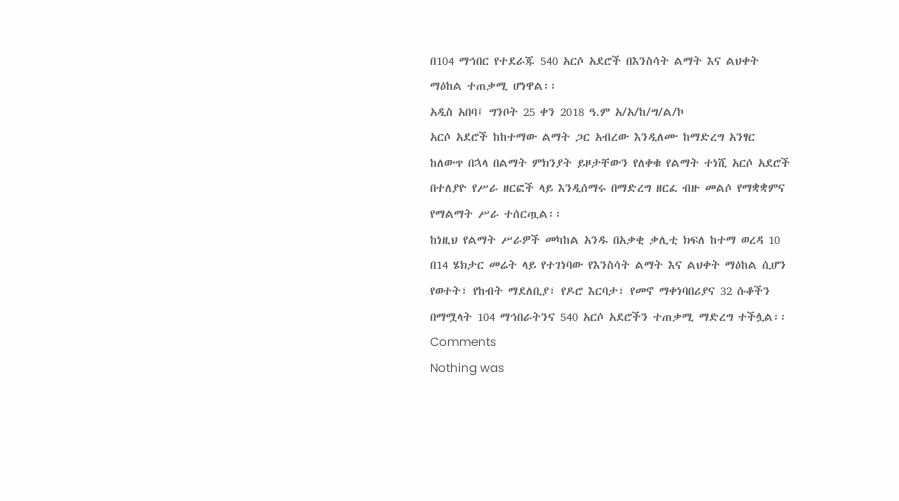በ104 ማኅበር የተደራጁ 540 አርሶ አደሮች በእንስሳት ልማት እና ልህቀት ማዕከል ተጠቃሚ ሆነዋል፡፡
አዲስ አበባ፤ ግንቦት 25 ቀን 2018 ዓ.ም አ/አ/ከ/ግ/ል/ኮ
አርሶ አደሮች ከከተማው ልማት ጋር አብረው እንዲለሙ ከማድረግ አንፃር ከለውጥ በኋላ በልማት ምክንያት ይዞታቸውን የለቀቁ የልማት ተነሺ አርሶ አደሮች በተለያዮ የሥራ ዘርፎች ላይ እንዲሰማሩ በማድረግ ዘርፈ ብዙ መልሶ የማቋቋምና የማልማት ሥራ ተሰርጧል፡፡
ከነዚህ የልማት ሥራዎች መካከል አንዱ በአቃቂ ቃሊቲ ክፍለ ከተማ ወረዳ 10 በ14 ሄክታር መሬት ላይ የተገነባው የእንስሳት ልማት እና ልህቀት ማዕከል ሲሆን የወተት፣ የከብት ማደለቢያ፣ የዶሮ እርባታ፣ የመኖ ማቀነባበሪያና 32 ሱቆችን በማሟላት 104 ማኅበራትንና 540 አርሶ አደሮችን ተጠቃሚ ማድረግ ተችሏል፡፡
Comments
Nothing was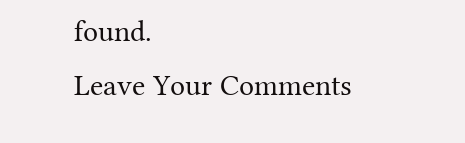found.
Leave Your Comments